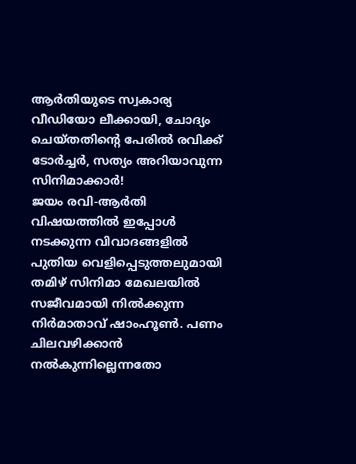ആർതിയുടെ സ്വകാര്യ വീഡിയോ ലീക്കായി, ചോദ്യം ചെയ്തതിന്റെ പേരിൽ രവിക്ക് ടോർച്ചർ, സത്യം അറിയാവുന്ന സിനിമാക്കാർ!
ജയം രവി-ആർതി വിഷയത്തിൽ ഇപ്പോൾ നടക്കുന്ന വിവാദങ്ങളിൽ പുതിയ വെളിപ്പെടുത്തലുമായി തമിഴ് സിനിമാ മേഖലയിൽ സജീവമായി നിൽക്കുന്ന നിർമാതാവ് ഷാംഹൂൺ. പണം ചിലവഴിക്കാൻ നൽകുന്നില്ലെന്നതോ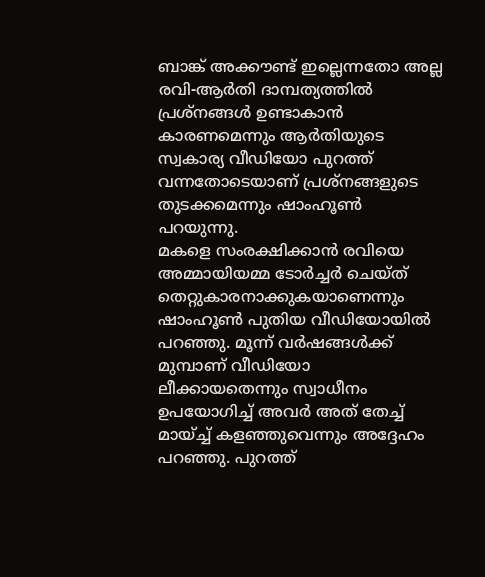ബാങ്ക് അക്കൗണ്ട് ഇല്ലെന്നതോ അല്ല രവി-ആർതി ദാമ്പത്യത്തിൽ പ്രശ്നങ്ങൾ ഉണ്ടാകാൻ കാരണമെന്നും ആർതിയുടെ സ്വകാര്യ വീഡിയോ പുറത്ത് വന്നതോടെയാണ് പ്രശ്നങ്ങളുടെ തുടക്കമെന്നും ഷാംഹൂൺ പറയുന്നു.
മകളെ സംരക്ഷിക്കാൻ രവിയെ അമ്മായിയമ്മ ടോർച്ചർ ചെയ്ത് തെറ്റുകാരനാക്കുകയാണെന്നും ഷാംഹൂൺ പുതിയ വീഡിയോയിൽ പറഞ്ഞു. മൂന്ന് വർഷങ്ങൾക്ക് മുമ്പാണ് വീഡിയോ ലീക്കായതെന്നും സ്വാധീനം ഉപയോഗിച്ച് അവർ അത് തേച്ച് മായ്ച്ച് കളഞ്ഞുവെന്നും അദ്ദേഹം പറഞ്ഞു. പുറത്ത്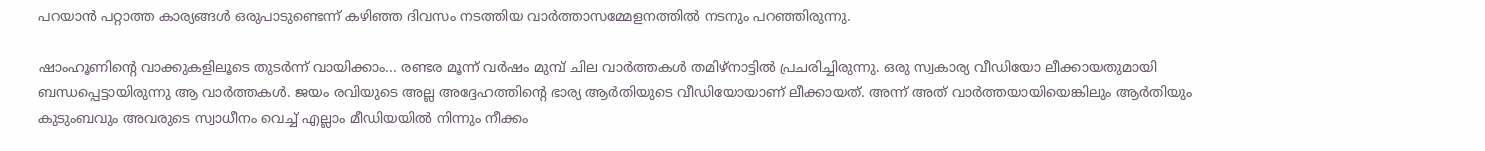പറയാൻ പറ്റാത്ത കാര്യങ്ങൾ ഒരുപാടുണ്ടെന്ന് കഴിഞ്ഞ ദിവസം നടത്തിയ വാർത്താസമ്മേളനത്തിൽ നടനും പറഞ്ഞിരുന്നു.

ഷാംഹൂണിന്റെ വാക്കുകളിലൂടെ തുടർന്ന് വായിക്കാം... രണ്ടര മൂന്ന് വർഷം മുമ്പ് ചില വാർത്തകൾ തമിഴ്നാട്ടിൽ പ്രചരിച്ചിരുന്നു. ഒരു സ്വകാര്യ വീഡിയോ ലീക്കായതുമായി ബന്ധപ്പെട്ടായിരുന്നു ആ വാർത്തകൾ. ജയം രവിയുടെ അല്ല അദ്ദേഹത്തിന്റെ ഭാര്യ ആർതിയുടെ വീഡിയോയാണ് ലീക്കായത്. അന്ന് അത് വാർത്തയായിയെങ്കിലും ആർതിയും കുടുംബവും അവരുടെ സ്വാധീനം വെച്ച് എല്ലാം മീഡിയയിൽ നിന്നും നീക്കം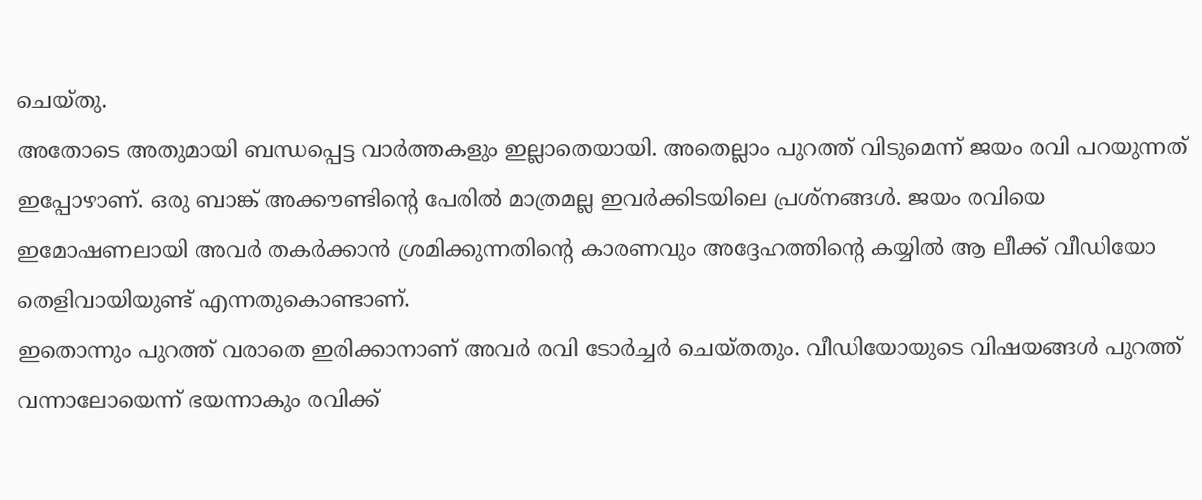ചെയ്തു.
അതോടെ അതുമായി ബന്ധപ്പെട്ട വാർത്തകളും ഇല്ലാതെയായി. അതെല്ലാം പുറത്ത് വിടുമെന്ന് ജയം രവി പറയുന്നത് ഇപ്പോഴാണ്. ഒരു ബാങ്ക് അക്കൗണ്ടിന്റെ പേരിൽ മാത്രമല്ല ഇവർക്കിടയിലെ പ്രശ്നങ്ങൾ. ജയം രവിയെ ഇമോഷണലായി അവർ തകർക്കാൻ ശ്രമിക്കുന്നതിന്റെ കാരണവും അദ്ദേഹത്തിന്റെ കയ്യിൽ ആ ലീക്ക് വീഡിയോ തെളിവായിയുണ്ട് എന്നതുകൊണ്ടാണ്.
ഇതൊന്നും പുറത്ത് വരാതെ ഇരിക്കാനാണ് അവർ രവി ടോർച്ചർ ചെയ്തതും. വീഡിയോയുടെ വിഷയങ്ങൾ പുറത്ത് വന്നാലോയെന്ന് ഭയന്നാകും രവിക്ക്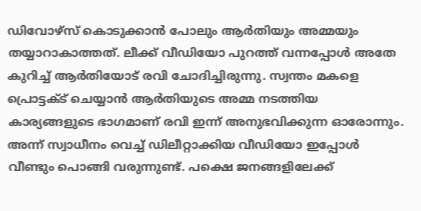ഡിവോഴ്സ് കൊടുക്കാൻ പോലും ആർതിയും അമ്മയും തയ്യാറാകാത്തത്. ലീക്ക് വീഡിയോ പുറത്ത് വന്നപ്പോൾ അതേ കുറിച്ച് ആർതിയോട് രവി ചോദിച്ചിരുന്നു. സ്വന്തം മകളെ പ്രൊട്ടക്ട് ചെയ്യാൻ ആർതിയുടെ അമ്മ നടത്തിയ കാര്യങ്ങളുടെ ഭാഗമാണ് രവി ഇന്ന് അനുഭവിക്കുന്ന ഓരോന്നും.
അന്ന് സ്വാധീനം വെച്ച് ഡിലീറ്റാക്കിയ വീഡിയോ ഇപ്പോൾ വീണ്ടും പൊങ്ങി വരുന്നുണ്ട്. പക്ഷെ ജനങ്ങളിലേക്ക്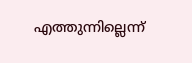എത്തുന്നില്ലെന്ന്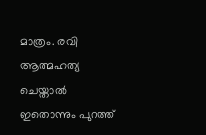മാത്രം. രവി ആത്മഹത്യ ചെയ്താൽ ഇതൊന്നും പുറത്ത്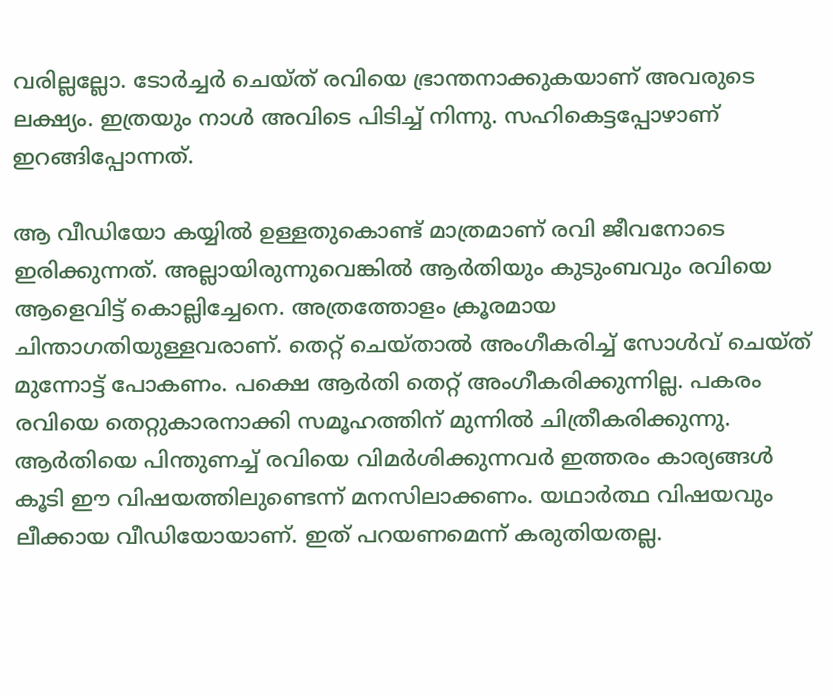വരില്ലല്ലോ. ടോർച്ചർ ചെയ്ത് രവിയെ ഭ്രാന്തനാക്കുകയാണ് അവരുടെ ലക്ഷ്യം. ഇത്രയും നാൾ അവിടെ പിടിച്ച് നിന്നു. സഹികെട്ടപ്പോഴാണ് ഇറങ്ങിപ്പോന്നത്.

ആ വീഡിയോ കയ്യിൽ ഉള്ളതുകൊണ്ട് മാത്രമാണ് രവി ജീവനോടെ ഇരിക്കുന്നത്. അല്ലായിരുന്നുവെങ്കിൽ ആർതിയും കുടുംബവും രവിയെ ആളെവിട്ട് കൊല്ലിച്ചേനെ. അത്രത്തോളം ക്രൂരമായ ചിന്താഗതിയുള്ളവരാണ്. തെറ്റ് ചെയ്താൽ അംഗീകരിച്ച് സോൾവ് ചെയ്ത് മുന്നോട്ട് പോകണം. പക്ഷെ ആർതി തെറ്റ് അംഗീകരിക്കുന്നില്ല. പകരം രവിയെ തെറ്റുകാരനാക്കി സമൂഹത്തിന് മുന്നിൽ ചിത്രീകരിക്കുന്നു.
ആർതിയെ പിന്തുണച്ച് രവിയെ വിമർശിക്കുന്നവർ ഇത്തരം കാര്യങ്ങൾ കൂടി ഈ വിഷയത്തിലുണ്ടെന്ന് മനസിലാക്കണം. യഥാർത്ഥ വിഷയവും ലീക്കായ വീഡിയോയാണ്. ഇത് പറയണമെന്ന് കരുതിയതല്ല.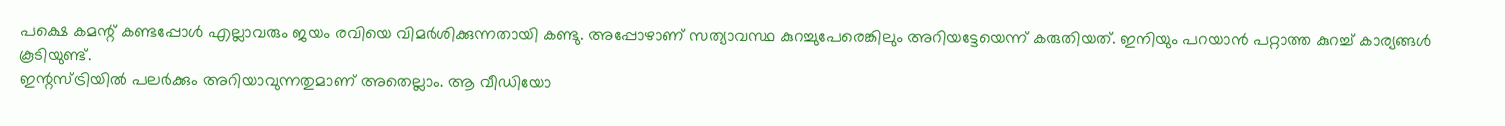പക്ഷെ കമന്റ് കണ്ടപ്പോൾ എല്ലാവരും ജയം രവിയെ വിമർശിക്കുന്നതായി കണ്ടു. അപ്പോഴാണ് സത്യാവസ്ഥ കുറച്ചുപേരെങ്കിലും അറിയട്ടേയെന്ന് കരുതിയത്. ഇനിയും പറയാൻ പറ്റാത്ത കുറച്ച് കാര്യങ്ങൾ കൂടിയുണ്ട്.
ഇന്റസ്ട്രിയിൽ പലർക്കും അറിയാവുന്നതുമാണ് അതെല്ലാം. ആ വീഡിയോ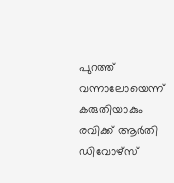പുറത്ത് വന്നാലോയെന്ന് കരുതിയാകും രവിക്ക് ആർതി ഡിവോഴ്സ്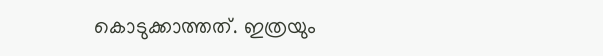കൊടുക്കാത്തത്. ഇത്രയും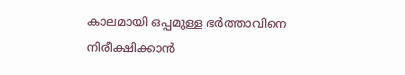കാലമായി ഒപ്പമുള്ള ഭർത്താവിനെ നിരീക്ഷിക്കാൻ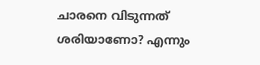ചാരനെ വിടുന്നത് ശരിയാണോ? എന്നും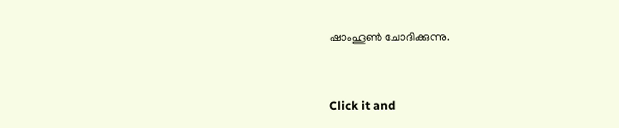ഷാംഹൂൺ ചോദിക്കുന്നു.


Click it and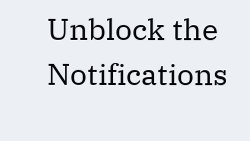Unblock the Notifications